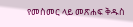የመስመር ላይ መጽሐፍ ቅዱስ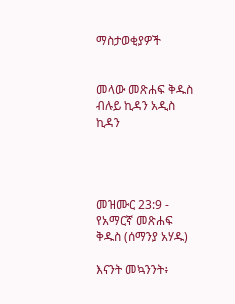ማስታወቂያዎች


መላው መጽሐፍ ቅዱስ ብሉይ ኪዳን አዲስ ኪዳን




መዝሙር 23:9 - የአማርኛ መጽሐፍ ቅዱስ (ሰማንያ አሃዱ)

እናንት መኳንንት፥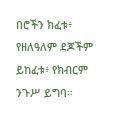በሮችን ክፈቱ፥ የዘለዓለም ደጆችም ይከፈቱ፥ የክብርም ንጉሥ ይግባ።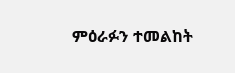ምዕራፉን ተመልከት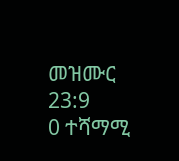መዝሙር 23:9
0 ተሻማሚ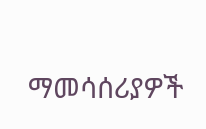ማመሳሰሪያዎች